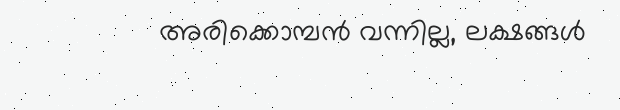അരിക്കൊമ്പൻ വന്നില്ല, ലക്ഷങ്ങൾ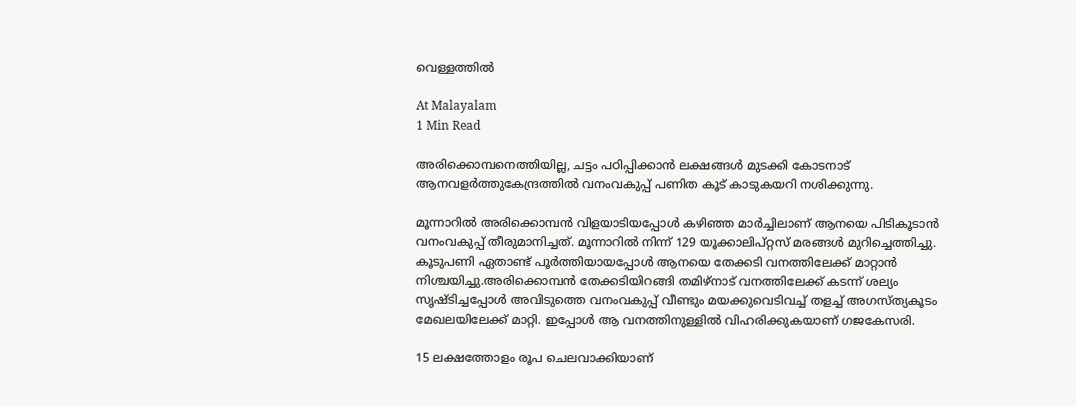വെള്ളത്തിൽ

At Malayalam
1 Min Read

അരിക്കൊമ്പനെത്തിയില്ല, ചട്ടം പഠിപ്പിക്കാൻ ലക്ഷങ്ങൾ മുടക്കി കോടനാട് ആനവളർത്തുകേന്ദ്രത്തിൽ വനംവകുപ്പ് പണിത കൂട് കാടുകയറി നശിക്കുന്നു.

മൂന്നാറിൽ അരിക്കൊമ്പൻ വിളയാടിയപ്പോൾ കഴിഞ്ഞ മാർച്ചിലാണ് ആനയെ പിടികൂടാൻ വനംവകുപ്പ് തീരുമാനിച്ചത്. മൂന്നാറിൽ നിന്ന് 129 യൂക്കാലിപ്റ്റസ് മരങ്ങൾ മുറിച്ചെത്തിച്ചു. കൂടുപണി ഏതാണ്ട് പൂർത്തിയായപ്പോൾ ആനയെ തേക്കടി വനത്തിലേക്ക് മാറ്റാൻ നിശ്ചയിച്ചു.അരിക്കൊമ്പൻ തേക്കടിയിറങ്ങി തമിഴ്നാട് വനത്തിലേക്ക് കടന്ന് ശല്യം സൃഷ്ടിച്ചപ്പോൾ അവിടുത്തെ വനംവകുപ്പ് വീണ്ടും മയക്കുവെടിവച്ച് തളച്ച് അഗസ്ത്യകൂടം മേഖലയിലേക്ക് മാറ്റി. ഇപ്പോൾ ആ വനത്തിനുള്ളിൽ വിഹരിക്കുകയാണ് ഗജകേസരി.

15 ലക്ഷത്തോളം രൂപ ചെലവാക്കിയാണ്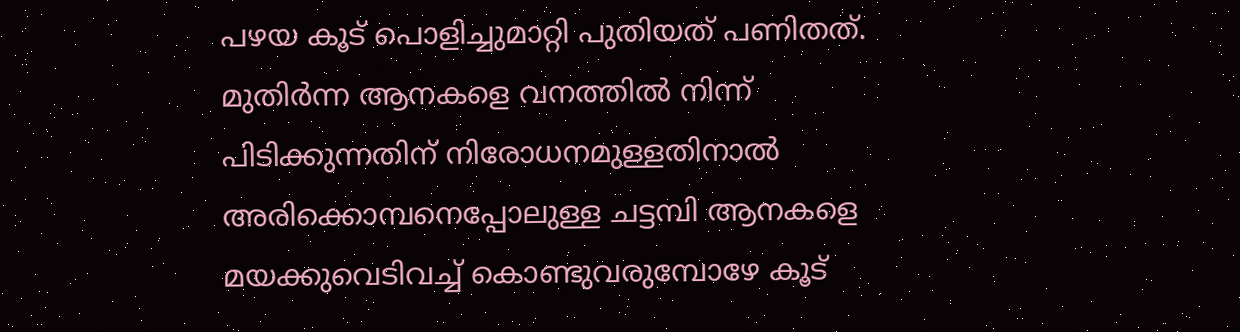പഴയ കൂട് പൊളിച്ചുമാറ്റി പുതിയത് പണിതത്. മുതിർന്ന ആനകളെ വനത്തിൽ നിന്ന് പിടിക്കുന്നതിന് നിരോധനമുള്ളതിനാൽ അരിക്കൊമ്പനെപ്പോലുള്ള ചട്ടമ്പി ആനകളെ മയക്കുവെടിവച്ച് കൊണ്ടുവരുമ്പോഴേ കൂട്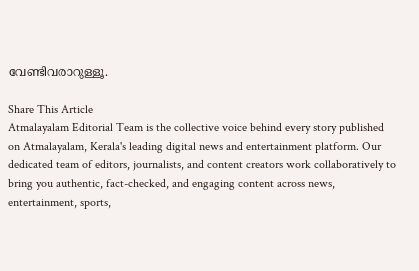വേണ്ടിവരാറുള്ളൂ.

Share This Article
Atmalayalam Editorial Team is the collective voice behind every story published on Atmalayalam, Kerala's leading digital news and entertainment platform. Our dedicated team of editors, journalists, and content creators work collaboratively to bring you authentic, fact-checked, and engaging content across news, entertainment, sports,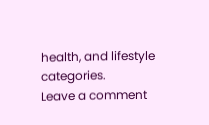health, and lifestyle categories.
Leave a comment